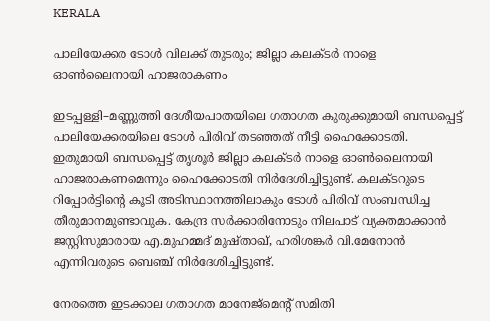KERALA

പാലിയേക്കര ടോൾ വിലക്ക് തുടരും; ജില്ലാ കലക്ടർ നാളെ ഓൺലൈനായി ഹാജരാകണം

ഇടപ്പള്ളി–മണ്ണുത്തി ദേശീയപാതയിലെ ഗതാഗത കുരുക്കുമായി ബന്ധപ്പെട്ട് പാലിയേക്കരയിലെ ടോൾ പിരിവ് തടഞ്ഞത് നീട്ടി ഹൈക്കോടതി. ഇതുമായി ബന്ധപ്പെട്ട് തൃശൂർ ജില്ലാ കലക്ടർ നാളെ ഓൺലൈനായി ഹാജരാകണമെന്നും ഹൈക്കോടതി നിർദേശിച്ചിട്ടുണ്ട്. കലക്ടറുടെ റിപ്പോർട്ടിന്റെ കൂടി അടിസ്ഥാനത്തിലാകും ടോൾ പിരിവ് സംബന്ധിച്ച തീരുമാനമുണ്ടാവുക. കേന്ദ്ര സർക്കാരിനോടും നിലപാട് വ്യക്തമാക്കാൻ ജസ്റ്റിസുമാരായ എ.മുഹമ്മദ് മുഷ്താഖ്, ഹരിശങ്കർ വി.മേനോൻ എന്നിവരുടെ ബെഞ്ച് നിർദേശിച്ചിട്ടുണ്ട്.

നേരത്തെ ഇടക്കാല ഗതാഗത മാനേജ്മെന്റ് സമിതി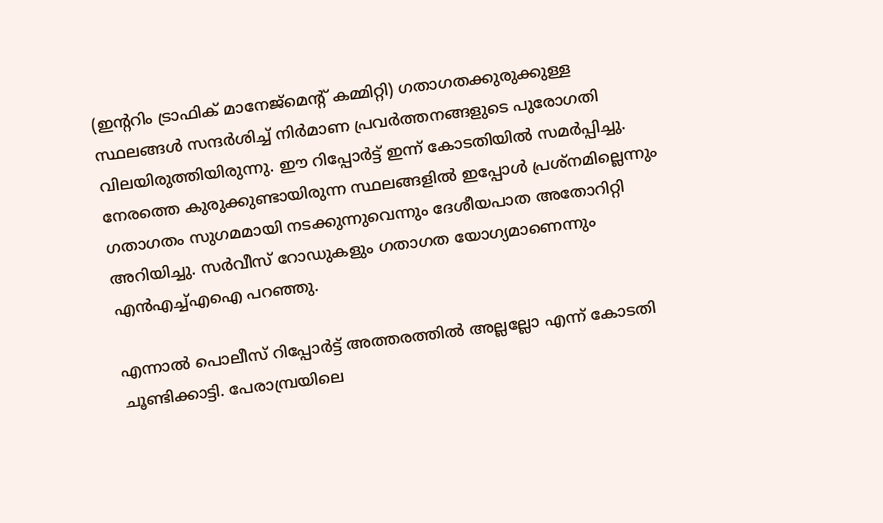(ഇന്ററിം ട്രാഫിക് മാനേജ്മെന്റ് കമ്മിറ്റി) ഗതാഗതക്കുരുക്കുള്ള സ്ഥലങ്ങൾ സന്ദർശിച്ച് നിർമാണ പ്രവർത്തനങ്ങളുടെ പുരോഗതി വിലയിരുത്തിയിരുന്നു. ഈ റിപ്പോർട്ട് ഇന്ന് കോടതിയിൽ സമർപ്പിച്ചു. നേരത്തെ കുരുക്കുണ്ടായിരുന്ന സ്ഥലങ്ങളിൽ ഇപ്പോൾ പ്രശ്നമില്ലെന്നും ഗതാഗതം സുഗമമായി നടക്കുന്നുവെന്നും ദേശീയപാത അതോറിറ്റി അറിയിച്ചു. സർവീസ് റോഡുകളും ഗതാഗത യോഗ്യമാണെന്നും എൻഎച്ച്എഐ പറഞ്ഞു.

എന്നാൽ പൊലീസ് റിപ്പോർട്ട് അത്തരത്തില്‍ അല്ലല്ലോ എന്ന് കോടതി ചൂണ്ടിക്കാട്ടി. പേരാമ്പ്രയിലെ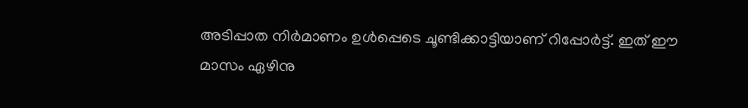അടിപ്പാത നിർമാണം ഉൾപ്പെടെ ചൂണ്ടിക്കാട്ടിയാണ് റിപ്പോർട്ട്. ഇത് ഈ മാസം ഏഴിനു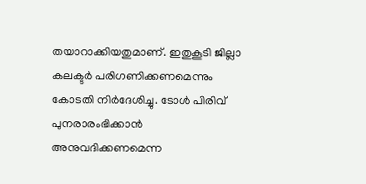തയാറാക്കിയതുമാണ്. ഇതുകൂടി ജില്ലാ കലക്ടർ പരിഗണിക്കണമെന്നും കോടതി നിർദേശിച്ചു. ടോൾ പിരിവ് പുനരാരംഭിക്കാൻ അനുവദിക്കണമെന്ന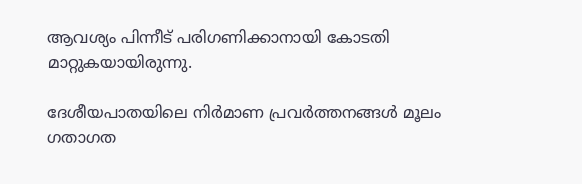ആവശ്യം പിന്നീട് പരിഗണിക്കാനായി കോടതി മാറ്റുകയായിരുന്നു.

ദേശീയപാതയിലെ നിർമാണ പ്രവർത്തനങ്ങൾ മൂലം ഗതാഗത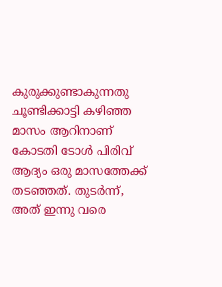കുരുക്കുണ്ടാകുന്നതു ചൂണ്ടിക്കാട്ടി കഴിഞ്ഞ മാസം ആറിനാണ് കോടതി ടോൾ പിരിവ് ആദ്യം ഒരു മാസത്തേക്ക് തടഞ്ഞത്. തുടർന്ന്, അത് ഇന്നു വരെ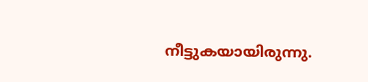നീട്ടുകയായിരുന്നു.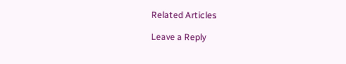Related Articles

Leave a Reply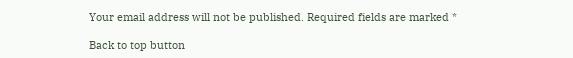Your email address will not be published. Required fields are marked *

Back to top button